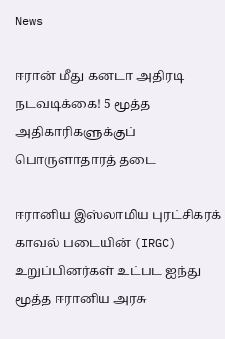News

ஈரான் மீது கனடா அதிரடி நடவடிக்கை! 5 மூத்த அதிகாரிகளுக்குப் பொருளாதாரத் தடை

ஈரானிய இஸ்லாமிய புரட்சிகரக் காவல் படையின் (IRGC) உறுப்பினர்கள் உட்பட ஐந்து மூத்த ஈரானிய அரசு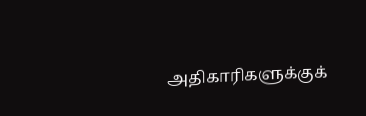அதிகாரிகளுக்குக்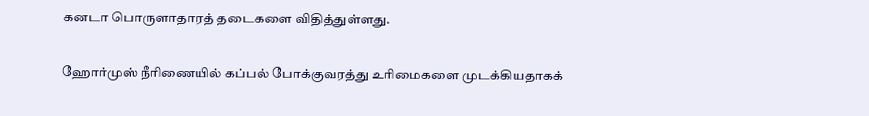கனடா பொருளாதாரத் தடைகளை விதித்துள்ளது.

ஹோர்முஸ் நீரிணையில் கப்பல் போக்குவரத்து உரிமைகளை முடக்கியதாகக்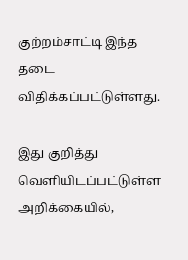குற்றம்சாட்டி இந்த தடை விதிக்கப்பட்டுள்ளது.

இது குறித்து வெளியிடப்பட்டுள்ள அறிக்கையில்,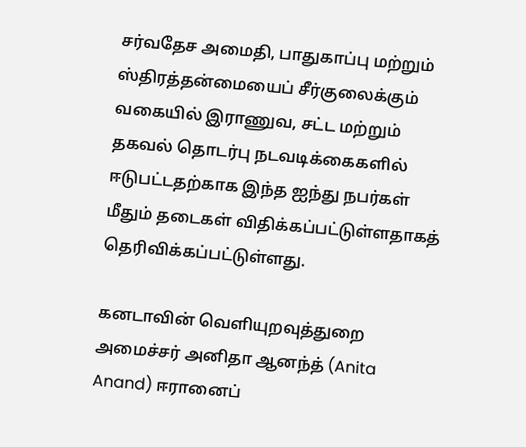சர்வதேச அமைதி, பாதுகாப்பு மற்றும் ஸ்திரத்தன்மையைப் சீர்குலைக்கும் வகையில் இராணுவ, சட்ட மற்றும் தகவல் தொடர்பு நடவடிக்கைகளில் ஈடுபட்டதற்காக இந்த ஐந்து நபர்கள் மீதும் தடைகள் விதிக்கப்பட்டுள்ளதாகத் தெரிவிக்கப்பட்டுள்ளது.

கனடாவின் வெளியுறவுத்துறை அமைச்சர் அனிதா ஆனந்த் (Anita Anand) ஈரானைப்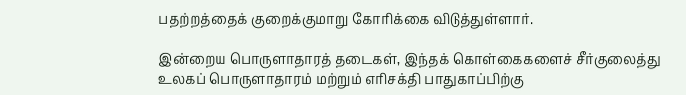பதற்றத்தைக் குறைக்குமாறு கோரிக்கை விடுத்துள்ளார்.

இன்றைய பொருளாதாரத் தடைகள், இந்தக் கொள்கைகளைச் சீர்குலைத்து உலகப் பொருளாதாரம் மற்றும் எரிசக்தி பாதுகாப்பிற்கு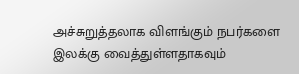அச்சுறுத்தலாக விளங்கும் நபர்களை இலக்கு வைத்துள்ளதாகவும்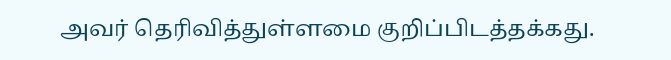அவர் தெரிவித்துள்ளமை குறிப்பிடத்தக்கது.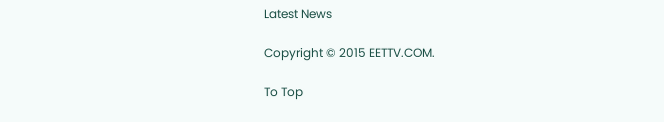Latest News

Copyright © 2015 EETTV.COM.

To Top